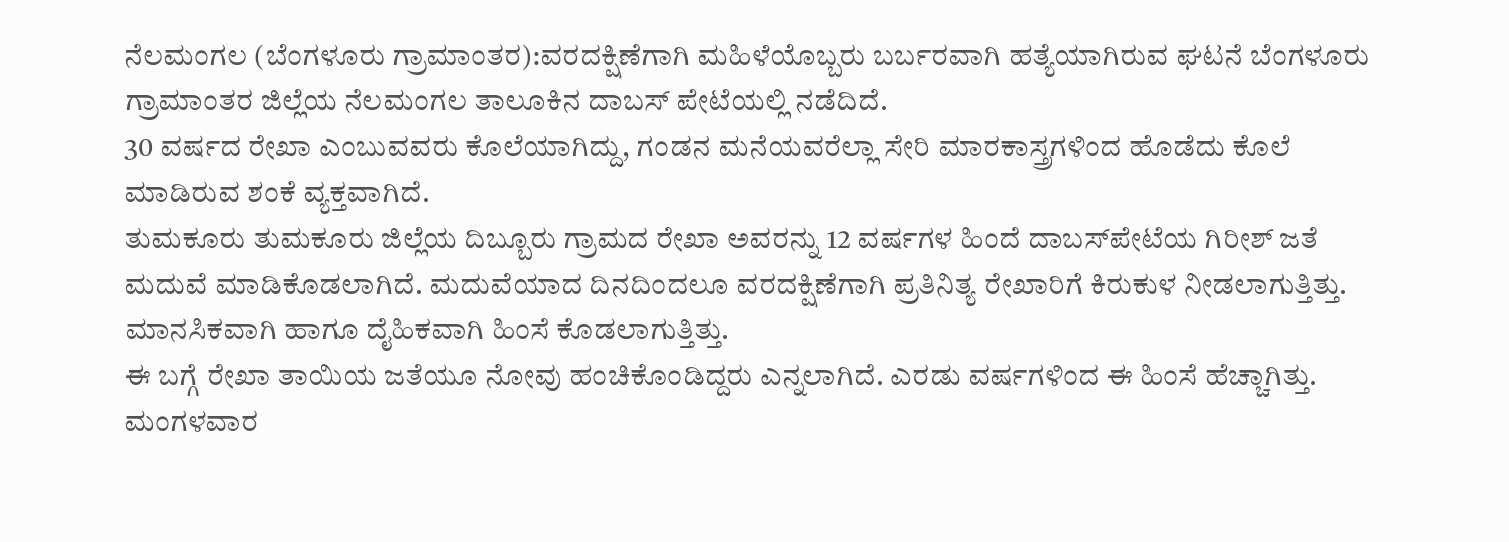ನೆಲಮಂಗಲ (ಬೆಂಗಳೂರು ಗ್ರಾಮಾಂತರ):ವರದಕ್ಷಿಣೆಗಾಗಿ ಮಹಿಳೆಯೊಬ್ಬರು ಬರ್ಬರವಾಗಿ ಹತ್ಯೆಯಾಗಿರುವ ಘಟನೆ ಬೆಂಗಳೂರು ಗ್ರಾಮಾಂತರ ಜಿಲ್ಲೆಯ ನೆಲಮಂಗಲ ತಾಲೂಕಿನ ದಾಬಸ್ ಪೇಟೆಯಲ್ಲಿ ನಡೆದಿದೆ.
30 ವರ್ಷದ ರೇಖಾ ಎಂಬುವವರು ಕೊಲೆಯಾಗಿದ್ದು, ಗಂಡನ ಮನೆಯವರೆಲ್ಲಾ ಸೇರಿ ಮಾರಕಾಸ್ತ್ರಗಳಿಂದ ಹೊಡೆದು ಕೊಲೆ ಮಾಡಿರುವ ಶಂಕೆ ವ್ಯಕ್ತವಾಗಿದೆ.
ತುಮಕೂರು ತುಮಕೂರು ಜಿಲ್ಲೆಯ ದಿಬ್ಬೂರು ಗ್ರಾಮದ ರೇಖಾ ಅವರನ್ನು 12 ವರ್ಷಗಳ ಹಿಂದೆ ದಾಬಸ್‌ಪೇಟೆಯ ಗಿರೀಶ್ ಜತೆ ಮದುವೆ ಮಾಡಿಕೊಡಲಾಗಿದೆ. ಮದುವೆಯಾದ ದಿನದಿಂದಲೂ ವರದಕ್ಷಿಣೆಗಾಗಿ ಪ್ರತಿನಿತ್ಯ ರೇಖಾರಿಗೆ ಕಿರುಕುಳ ನೀಡಲಾಗುತ್ತಿತ್ತು. ಮಾನಸಿಕವಾಗಿ ಹಾಗೂ ದೈಹಿಕವಾಗಿ ಹಿಂಸೆ ಕೊಡಲಾಗುತ್ತಿತ್ತು.
ಈ ಬಗ್ಗೆ ರೇಖಾ ತಾಯಿಯ ಜತೆಯೂ ನೋವು ಹಂಚಿಕೊಂಡಿದ್ದರು ಎನ್ನಲಾಗಿದೆ. ಎರಡು ವರ್ಷಗಳಿಂದ ಈ ಹಿಂಸೆ ಹೆಚ್ಚಾಗಿತ್ತು. ಮಂಗಳವಾರ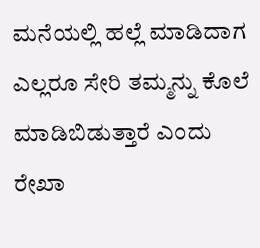ಮನೆಯಲ್ಲಿ ಹಲ್ಲೆ ಮಾಡಿದಾಗ ಎಲ್ಲರೂ ಸೇರಿ ತಮ್ಮನ್ನು ಕೊಲೆ ಮಾಡಿಬಿಡುತ್ತಾರೆ ಎಂದು ರೇಖಾ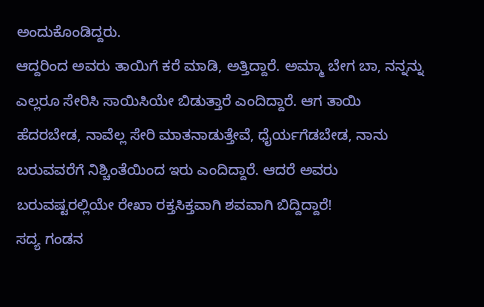ಅಂದುಕೊಂಡಿದ್ದರು.
ಆದ್ದರಿಂದ ಅವರು ತಾಯಿಗೆ ಕರೆ ಮಾಡಿ, ಅತ್ತಿದ್ದಾರೆ. ಅಮ್ಮಾ ಬೇಗ ಬಾ, ನನ್ನನ್ನು ಎಲ್ಲರೂ ಸೇರಿಸಿ ಸಾಯಿಸಿಯೇ ಬಿಡುತ್ತಾರೆ ಎಂದಿದ್ದಾರೆ. ಆಗ ತಾಯಿ ಹೆದರಬೇಡ, ನಾವೆಲ್ಲ ಸೇರಿ ಮಾತನಾಡುತ್ತೇವೆ, ಧೈರ್ಯಗೆಡಬೇಡ, ನಾನು ಬರುವವರೆಗೆ ನಿಶ್ಚಿಂತೆಯಿಂದ ಇರು ಎಂದಿದ್ದಾರೆ. ಆದರೆ ಅವರು ಬರುವಷ್ಟರಲ್ಲಿಯೇ ರೇಖಾ ರಕ್ತಸಿಕ್ತವಾಗಿ ಶವವಾಗಿ ಬಿದ್ದಿದ್ದಾರೆ!
ಸದ್ಯ ಗಂಡನ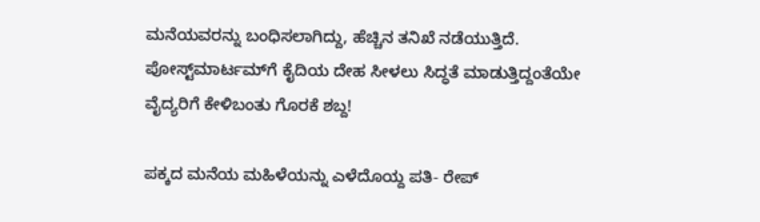ಮನೆಯವರನ್ನು ಬಂಧಿಸಲಾಗಿದ್ದು, ಹೆಚ್ಚಿನ ತನಿಖೆ ನಡೆಯುತ್ತಿದೆ.
ಪೋಸ್ಟ್‌ಮಾರ್ಟಮ್‌ಗೆ ಕೈದಿಯ ದೇಹ ಸೀಳಲು ಸಿದ್ಧತೆ ಮಾಡುತ್ತಿದ್ದಂತೆಯೇ ವೈದ್ಯರಿಗೆ ಕೇಳಿಬಂತು ಗೊರಕೆ ಶಬ್ದ!

ಪಕ್ಕದ ಮನೆಯ ಮಹಿಳೆಯನ್ನು ಎಳೆದೊಯ್ದ ಪತಿ- ರೇಪ್‌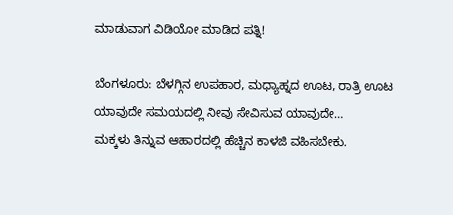ಮಾಡುವಾಗ ವಿಡಿಯೋ ಮಾಡಿದ ಪತ್ನಿ!

ಬೆಂಗಳೂರು: ಬೆಳಗ್ಗಿನ ಉಪಹಾರ, ಮಧ್ಯಾಹ್ನದ ಊಟ, ರಾತ್ರಿ ಊಟ ಯಾವುದೇ ಸಮಯದಲ್ಲಿ ನೀವು ಸೇವಿಸುವ ಯಾವುದೇ…
ಮಕ್ಕಳು ತಿನ್ನುವ ಆಹಾರದಲ್ಲಿ ಹೆಚ್ಚಿನ ಕಾಳಜಿ ವಹಿಸಬೇಕು.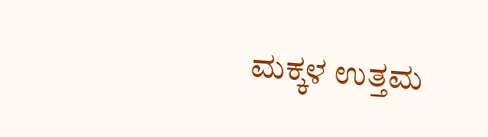ಮಕ್ಕಳ ಉತ್ತಮ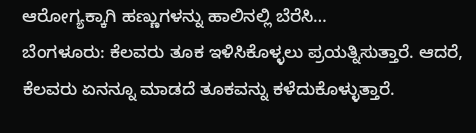ಆರೋಗ್ಯಕ್ಕಾಗಿ ಹಣ್ಣುಗಳನ್ನು ಹಾಲಿನಲ್ಲಿ ಬೆರೆಸಿ…
ಬೆಂಗಳೂರು: ಕೆಲವರು ತೂಕ ಇಳಿಸಿಕೊಳ್ಳಲು ಪ್ರಯತ್ನಿಸುತ್ತಾರೆ. ಆದರೆ, ಕೆಲವರು ಏನನ್ನೂ ಮಾಡದೆ ತೂಕವನ್ನು ಕಳೆದುಕೊಳ್ಳುತ್ತಾರೆ.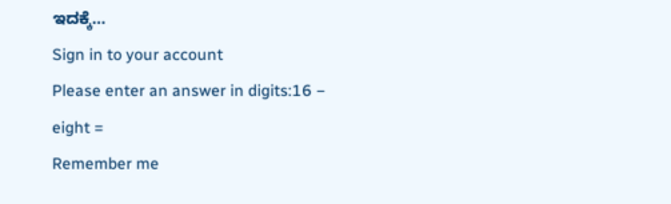ಇದಕ್ಕೆ…
Sign in to your account
Please enter an answer in digits:16 − eight =
Remember me